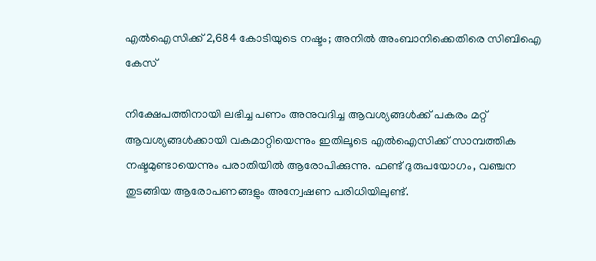എൽഐസിക്ക് 2,684 കോടിയുടെ നഷ്ടം; അനിൽ അംബാനിക്കെതിരെ സിബിഐ കേസ്

നിക്ഷേപത്തിനായി ലഭിച്ച പണം അനുവദിച്ച ആവശ്യങ്ങൾക്ക് പകരം മറ്റ് ആവശ്യങ്ങൾക്കായി വകമാറ്റിയെന്നും ഇതിലൂടെ എൽഐസിക്ക് സാമ്പത്തിക നഷ്ടമുണ്ടായെന്നും പരാതിയിൽ ആരോപിക്കുന്നു. ഫണ്ട് ദുരുപയോഗം, വഞ്ചന തുടങ്ങിയ ആരോപണങ്ങളും അന്വേഷണ പരിധിയിലുണ്ട്.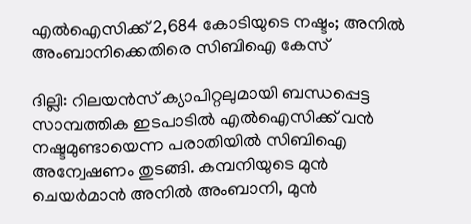എൽഐസിക്ക് 2,684 കോടിയുടെ നഷ്ടം; അനിൽ അംബാനിക്കെതിരെ സിബിഐ കേസ്

ദില്ലി: റിലയൻസ് ക്യാപിറ്റലുമായി ബന്ധപ്പെട്ട സാമ്പത്തിക ഇടപാടിൽ എൽഐസിക്ക് വൻ നഷ്ടമുണ്ടായെന്ന പരാതിയിൽ സിബിഐ അന്വേഷണം തുടങ്ങി. കമ്പനിയുടെ മുൻ ചെയർമാൻ അനിൽ അംബാനി, മുൻ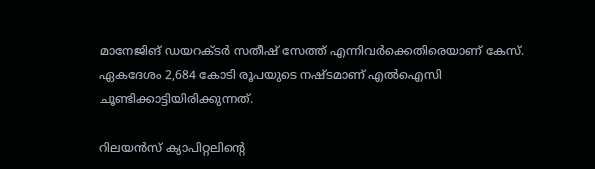മാനേജിങ് ഡയറക്ടർ സതീഷ് സേത്ത് എന്നിവർക്കെതിരെയാണ് കേസ്. ഏകദേശം 2,684 കോടി രൂപയുടെ നഷ്ടമാണ് എൽഐസി ചൂണ്ടിക്കാട്ടിയിരിക്കുന്നത്.

റിലയൻസ് ക്യാപിറ്റലിന്റെ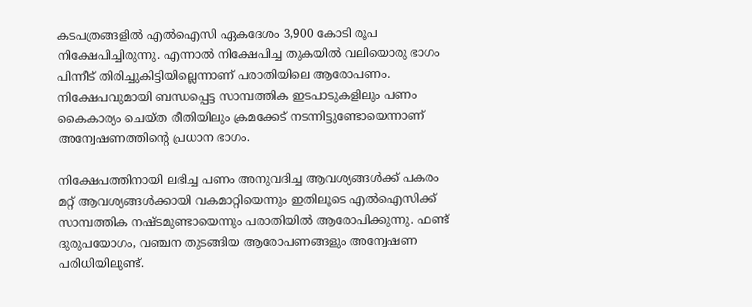കടപത്രങ്ങളിൽ എൽഐസി ഏകദേശം 3,900 കോടി രൂപ നിക്ഷേപിച്ചിരുന്നു. എന്നാൽ നിക്ഷേപിച്ച തുകയിൽ വലിയൊരു ഭാഗം പിന്നീട് തിരിച്ചുകിട്ടിയില്ലെന്നാണ് പരാതിയിലെ ആരോപണം. നിക്ഷേപവുമായി ബന്ധപ്പെട്ട സാമ്പത്തിക ഇടപാടുകളിലും പണം കൈകാര്യം ചെയ്ത രീതിയിലും ക്രമക്കേട് നടന്നിട്ടുണ്ടോയെന്നാണ് അന്വേഷണത്തിന്റെ പ്രധാന ഭാഗം.

നിക്ഷേപത്തിനായി ലഭിച്ച പണം അനുവദിച്ച ആവശ്യങ്ങൾക്ക് പകരം മറ്റ് ആവശ്യങ്ങൾക്കായി വകമാറ്റിയെന്നും ഇതിലൂടെ എൽഐസിക്ക് സാമ്പത്തിക നഷ്ടമുണ്ടായെന്നും പരാതിയിൽ ആരോപിക്കുന്നു. ഫണ്ട് ദുരുപയോഗം, വഞ്ചന തുടങ്ങിയ ആരോപണങ്ങളും അന്വേഷണ പരിധിയിലുണ്ട്.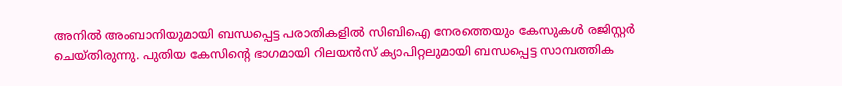അനിൽ അംബാനിയുമായി ബന്ധപ്പെട്ട പരാതികളിൽ സിബിഐ നേരത്തെയും കേസുകൾ രജിസ്റ്റർ ചെയ്തിരുന്നു. പുതിയ കേസിന്റെ ഭാഗമായി റിലയൻസ് ക്യാപിറ്റലുമായി ബന്ധപ്പെട്ട സാമ്പത്തിക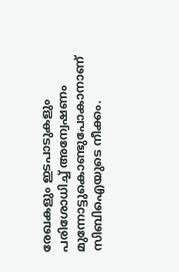രേഖകളും ഇടപാടുകളും പരിശോധിച്ച് അന്വേഷണം മുന്നോട്ടുകൊണ്ടുപോകാനാണ് സിബിഐയുടെ നീക്കം.